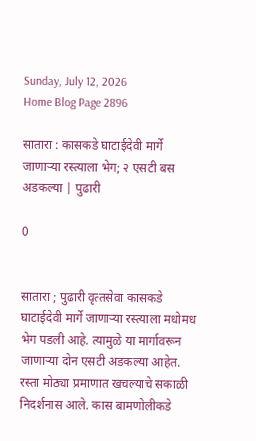Sunday, July 12, 2026
Home Blog Page 2896

सातारा : कासकडे घाटाईदेवी मार्गे जाणाऱ्या रस्‍त्‍याला भेग; २ एसटी बस अडकल्‍या | पुढारी

0


सातारा ; पुढारी वृत्‍तसेवा कासकडे घाटाईदेवी मार्गे जाणाऱ्या रस्त्याला मधोमध भेग पडली आहे. त्‍यामुळे या मार्गावरून जाणाऱ्या दोन एसटी अडकल्या आहेत. रस्ता मोठ्या प्रमाणात खचल्याचे सकाळी निदर्शनास आले. कास बामणोलीकडे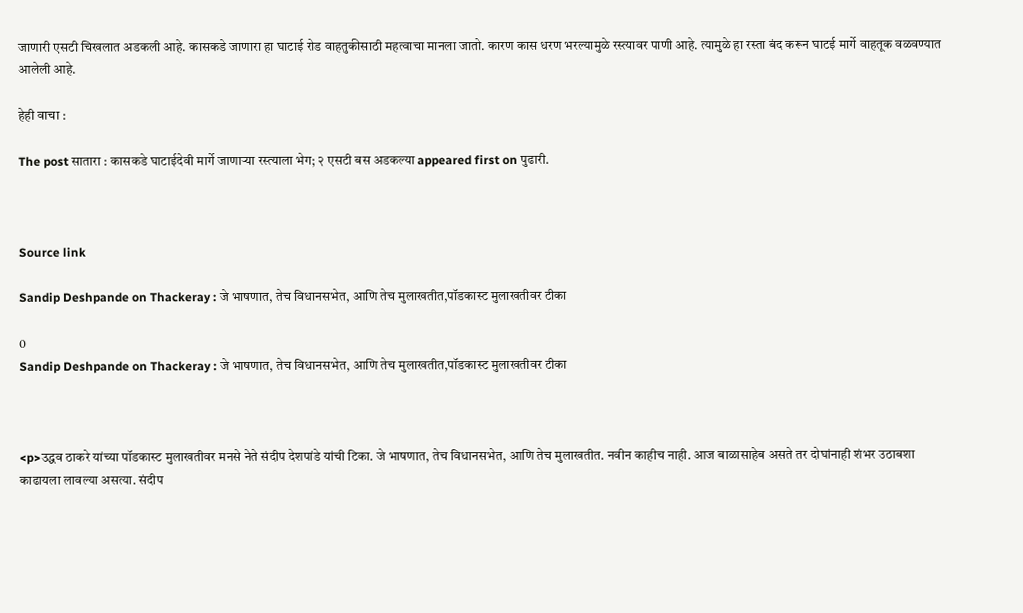जाणारी एसटी चिखलात अडकली आहे. कासकडे जाणारा हा घाटाई रोड वाहतुकीसाठी महत्वाचा मानला जातो. कारण कास धरण भरल्यामुळे रस्त्यावर पाणी आहे. त्यामुळे हा रस्ता बंद करून घाटई मार्गे वाहतूक वळवण्यात आलेली आहे.

हेही वाचा :

The post सातारा : कासकडे घाटाईदेवी मार्गे जाणाऱ्या रस्‍त्‍याला भेग; २ एसटी बस अडकल्‍या appeared first on पुढारी.



Source link

Sandip Deshpande on Thackeray : जे भाषणात, तेच विधानसभेत, आणि तेच मुलाखतीत,पॉडकास्ट मुलाखतीवर टीका

0
Sandip Deshpande on Thackeray : जे भाषणात, तेच विधानसभेत, आणि तेच मुलाखतीत,पॉडकास्ट मुलाखतीवर टीका



<p>उद्धव ठाकरे यांच्या पॉडकास्ट मुलाखतीवर मनसे नेते संदीप देशपांडे यांची टिका. जे भाषणात, तेच विधानसभेत, आणि तेच मुलाखतीत. नवीन काहीच नाही. आज बाळासाहेब असते तर दोघांनाही शंभर उठाबशा काढायला लावल्या असत्या. संदीप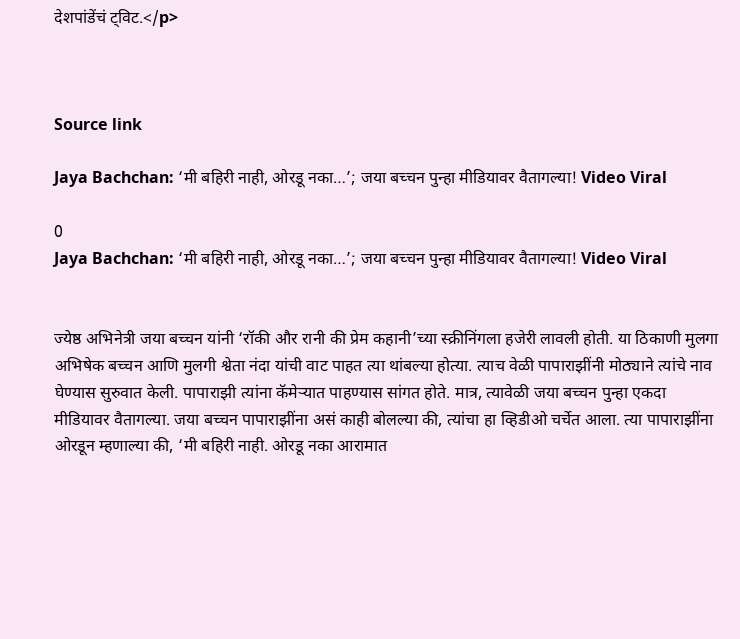देशपांडेंचं ट्विट.</p>



Source link

Jaya Bachchan: ‘मी बहिरी नाही, ओरडू नका…’; जया बच्चन पुन्हा मीडियावर वैतागल्या! Video Viral

0
Jaya Bachchan: ‘मी बहिरी नाही, ओरडू नका…’; जया बच्चन पुन्हा मीडियावर वैतागल्या! Video Viral


ज्येष्ठ अभिनेत्री जया बच्चन यांनी ‘रॉकी और रानी की प्रेम कहानी’च्या स्क्रीनिंगला हजेरी लावली होती. या ठिकाणी मुलगा अभिषेक बच्चन आणि मुलगी श्वेता नंदा यांची वाट पाहत त्या थांबल्या होत्या. त्याच वेळी पापाराझींनी मोठ्याने त्यांचे नाव घेण्यास सुरुवात केली. पापाराझी त्यांना कॅमेऱ्यात पाहण्यास सांगत होते. मात्र, त्यावेळी जया बच्चन पुन्हा एकदा मीडियावर वैतागल्या. जया बच्चन पापाराझींना असं काही बोलल्या की, त्यांचा हा व्हिडीओ चर्चेत आला. त्या पापाराझींना ओरडून म्हणाल्या की, ‘मी बहिरी नाही. ओरडू नका आरामात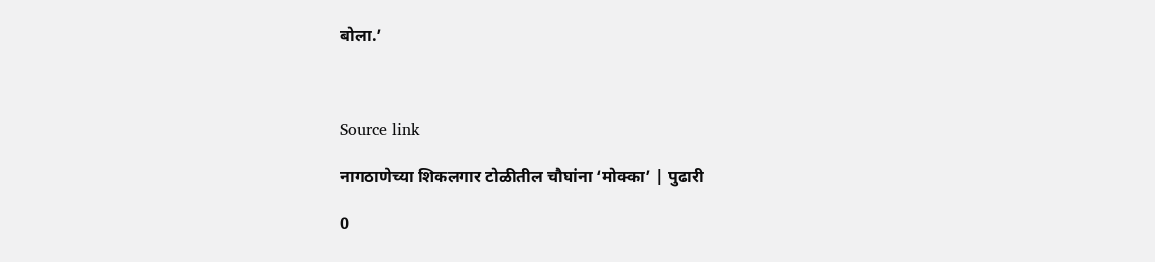बोला.’



Source link

नागठाणेच्या शिकलगार टोळीतील चौघांना ‘मोक्का’ | पुढारी

0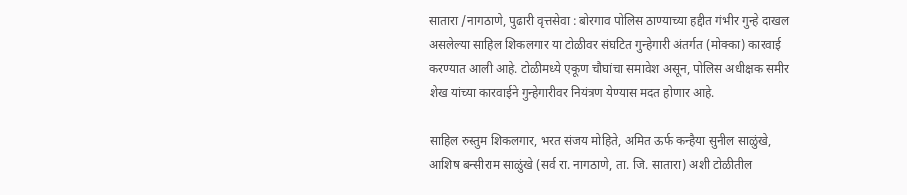सातारा /नागठाणे, पुढारी वृत्तसेवा : बोरगाव पोलिस ठाण्याच्या हद्दीत गंभीर गुन्हे दाखल असलेल्या साहिल शिकलगार या टोळीवर संघटित गुन्हेगारी अंतर्गत (मोक्का) कारवाई करण्यात आली आहे. टोळीमध्ये एकूण चौघांचा समावेश असून, पोलिस अधीक्षक समीर शेख यांच्या कारवाईने गुन्हेगारीवर नियंत्रण येण्यास मदत होणार आहे.

साहिल रुस्तुम शिकलगार, भरत संजय मोहिते, अमित ऊर्फ कन्हैया सुनील साळुंखे, आशिष बन्सीराम साळुंखे (सर्व रा. नागठाणे, ता. जि. सातारा) अशी टोळीतील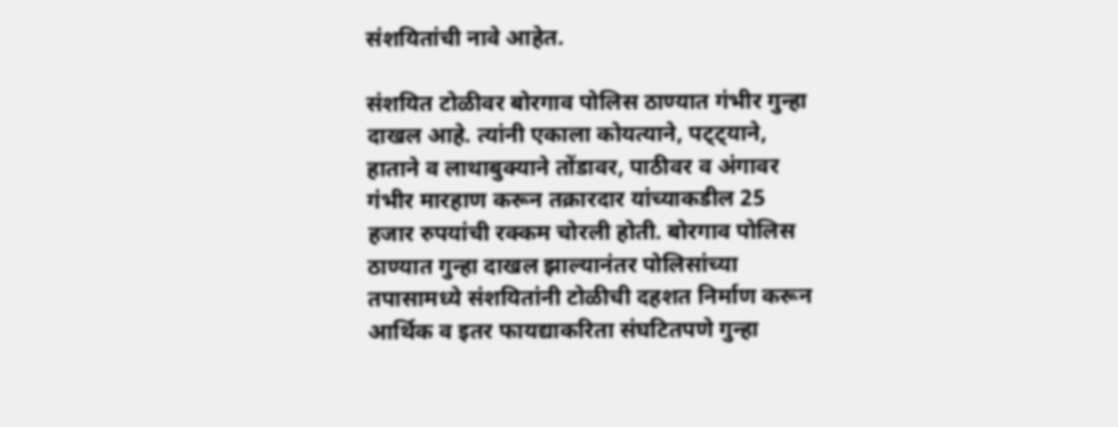संशयितांची नावे आहेत.

संशयित टोळीवर बोरगाव पोलिस ठाण्यात गंभीर गुन्हा दाखल आहे. त्यांनी एकाला कोयत्याने, पट्ट्याने, हाताने व लाथाबुक्याने तोंडावर, पाठीवर व अंगावर गंभीर मारहाण करून तक्रारदार यांच्याकडील 25 हजार रुपयांची रक्कम चोरली होती. बोरगाव पोलिस ठाण्यात गुन्हा दाखल झाल्यानंतर पोलिसांच्या तपासामध्ये संशयितांनी टोळीची दहशत निर्माण करून आर्थिक व इतर फायद्याकरिता संघटितपणे गुन्हा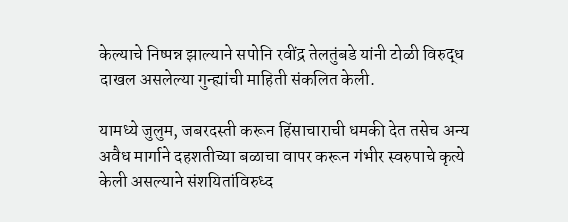केल्याचे निष्पन्न झाल्याने सपोनि रवींद्र तेलतुंबडे यांनी टोळी विरुद्ध दाखल असलेल्या गुन्ह्यांची माहिती संकलित केली.

यामध्ये जुलुम, जबरदस्ती करून हिंसाचाराची धमकी देत तसेच अन्य अवैध मार्गाने दहशतीच्या बळाचा वापर करून गंभीर स्वरुपाचे कृत्ये केली असल्याने संशयितांविरुध्द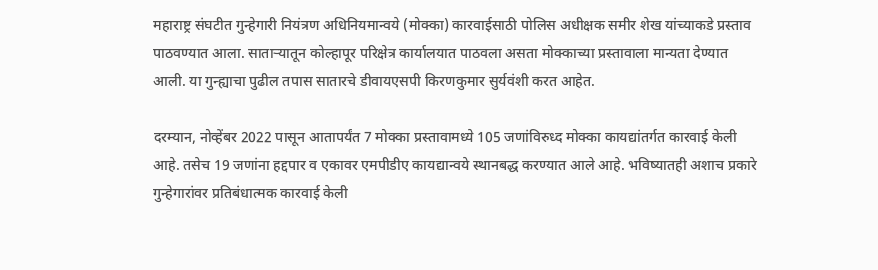महाराष्ट्र संघटीत गुन्हेगारी नियंत्रण अधिनियमान्वये (मोक्का) कारवाईसाठी पोलिस अधीक्षक समीर शेख यांच्याकडे प्रस्ताव पाठवण्यात आला. सातार्‍यातून कोल्हापूर परिक्षेत्र कार्यालयात पाठवला असता मोक्काच्या प्रस्तावाला मान्यता देण्यात आली. या गुन्ह्याचा पुढील तपास सातारचे डीवायएसपी किरणकुमार सुर्यवंशी करत आहेत.

दरम्यान, नोव्हेंबर 2022 पासून आतापर्यंत 7 मोक्का प्रस्तावामध्ये 105 जणांविरुध्द मोक्का कायद्यांतर्गत कारवाई केली आहे. तसेच 19 जणांना हद्दपार व एकावर एमपीडीए कायद्यान्वये स्थानबद्ध करण्यात आले आहे. भविष्यातही अशाच प्रकारे गुन्हेगारांवर प्रतिबंधात्मक कारवाई केली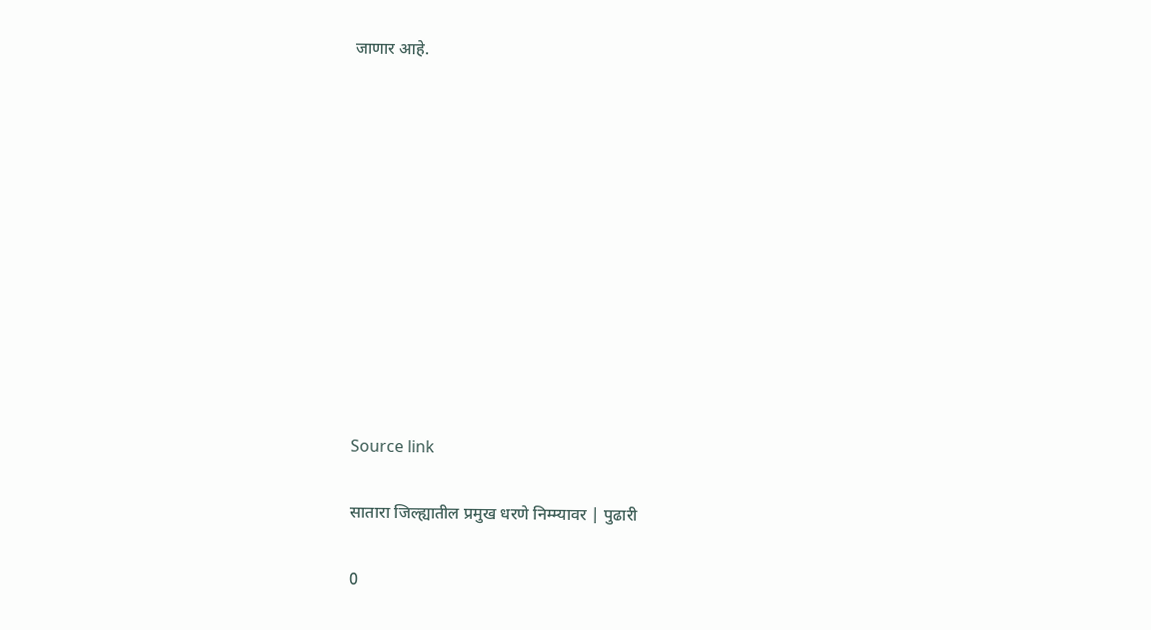जाणार आहे.











Source link

सातारा जिल्ह्यातील प्रमुख धरणे निम्म्यावर | पुढारी

0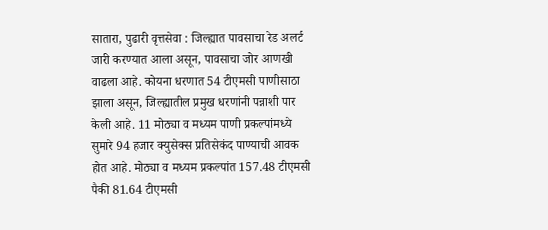सातारा, पुढारी वृत्तसेवा : जिल्ह्यात पावसाचा रेड अलर्ट जारी करण्यात आला असून, पावसाचा जोर आणखी वाढला आहे. कोयना धरणात 54 टीएमसी पाणीसाठा झाला असून, जिल्ह्यातील प्रमुख धरणांनी पन्नाशी पार केली आहे. 11 मोठ्या व मध्यम पाणी प्रकल्पांमध्ये सुमारे 94 हजार क्युसेक्स प्रतिसेकंद पाण्याची आवक होत आहे. मोठ्या व मध्यम प्रकल्पांत 157.48 टीएमसी पैकी 81.64 टीएमसी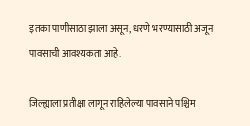इतका पाणीसाठा झाला असून, धरणे भरण्यासाठी अजून पावसाची आवश्यकता आहे.

जिल्ह्याला प्रतीक्षा लागून राहिलेल्या पावसाने पश्चिम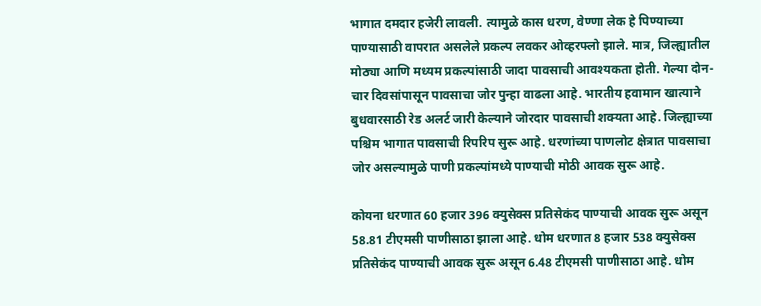भागात दमदार हजेरी लावली. त्यामुळे कास धरण, वेण्णा लेक हे पिण्याच्या पाण्यासाठी वापरात असलेले प्रकल्प लवकर ओव्हरफ्लो झाले. मात्र, जिल्ह्यातील मोठ्या आणि मध्यम प्रकल्पांसाठी जादा पावसाची आवश्यकता होती. गेल्या दोन-चार दिवसांपासून पावसाचा जोर पुन्हा वाढला आहे. भारतीय हवामान खात्याने बुधवारसाठी रेड अलर्ट जारी केल्याने जोरदार पावसाची शक्यता आहे. जिल्ह्याच्या पश्चिम भागात पावसाची रिपरिप सुरू आहे. धरणांच्या पाणलोट क्षेत्रात पावसाचा जोर असल्यामुळे पाणी प्रकल्पांमध्ये पाण्याची मोठी आवक सुरू आहे.

कोयना धरणात 60 हजार 396 क्युसेक्स प्रतिसेकंद पाण्याची आवक सुरू असून 58.81 टीएमसी पाणीसाठा झाला आहे. धोम धरणात 8 हजार 538 क्युसेक्स प्रतिसेकंद पाण्याची आवक सुरू असून 6.48 टीएमसी पाणीसाठा आहे. धोम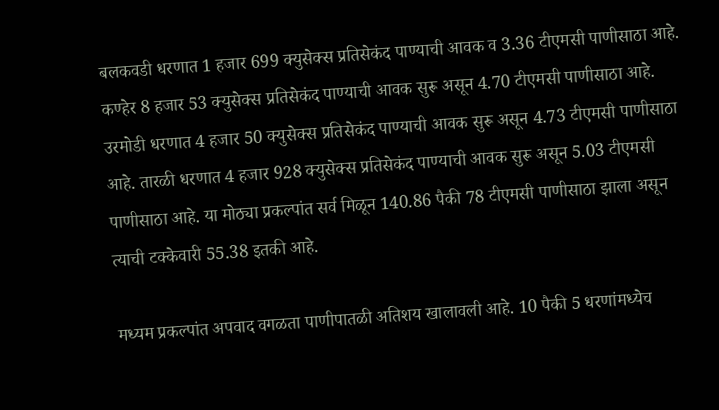बलकवडी धरणात 1 हजार 699 क्युसेक्स प्रतिसेकंद पाण्याची आवक व 3.36 टीएमसी पाणीसाठा आहे. कण्हेर 8 हजार 53 क्युसेक्स प्रतिसेकंद पाण्याची आवक सुरू असून 4.70 टीएमसी पाणीसाठा आहे. उरमोडी धरणात 4 हजार 50 क्युसेक्स प्रतिसेकंद पाण्याची आवक सुरू असून 4.73 टीएमसी पाणीसाठा आहे. तारळी धरणात 4 हजार 928 क्युसेक्स प्रतिसेकंद पाण्याची आवक सुरू असून 5.03 टीएमसी पाणीसाठा आहे. या मोठ्या प्रकल्पांत सर्व मिळून 140.86 पैकी 78 टीएमसी पाणीसाठा झाला असून त्याची टक्केवारी 55.38 इतकी आहे.

मध्यम प्रकल्पांत अपवाद वगळता पाणीपातळी अतिशय खालावली आहे. 10 पैकी 5 धरणांमध्येच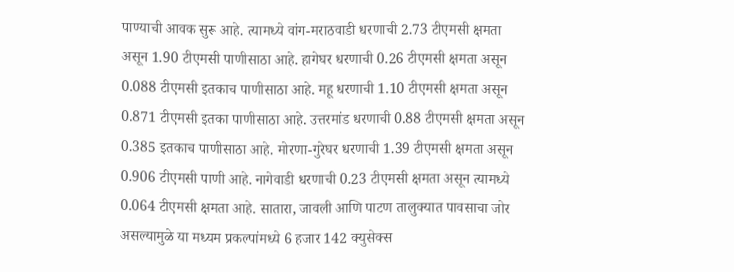पाण्याची आवक सुरू आहे. त्यामध्ये वांग-मराठवाडी धरणाची 2.73 टीएमसी क्षमता असून 1.90 टीएमसी पाणीसाठा आहे. हागेघर धरणाची 0.26 टीएमसी क्षमता असून 0.088 टीएमसी इतकाच पाणीसाठा आहे. महू धरणाची 1.10 टीएमसी क्षमता असून 0.871 टीएमसी इतका पाणीसाठा आहे. उत्तरमांड धरणाची 0.88 टीएमसी क्षमता असून 0.385 इतकाच पाणीसाठा आहे. मोरणा-गुरेघर धरणाची 1.39 टीएमसी क्षमता असून 0.906 टीएमसी पाणी आहे. नागेवाडी धरणाची 0.23 टीएमसी क्षमता असून त्यामध्ये 0.064 टीएमसी क्षमता आहे. सातारा, जावली आणि पाटण तालुक्यात पावसाचा जोर असल्यामुळे या मध्यम प्रकल्पांमध्ये 6 हजार 142 क्युसेक्स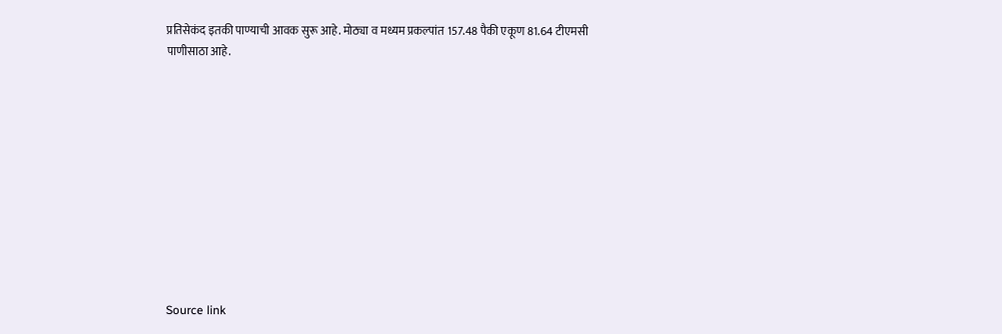प्रतिसेकंद इतकी पाण्याची आवक सुरू आहे. मोठ्या व मध्यम प्रकल्पांत 157.48 पैकी एकूण 81.64 टीएमसी पाणीसाठा आहे.











Source link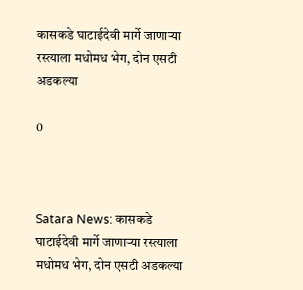कासकडे घाटाईदेवी मार्गे जाणाऱ्या रस्त्याला मधोमध भेग, दोन एसटी अडकल्या

0



Satara News: कासकडे घाटाईदेवी मार्गे जाणाऱ्या रस्त्याला मधोमध भेग, दोन एसटी अडकल्या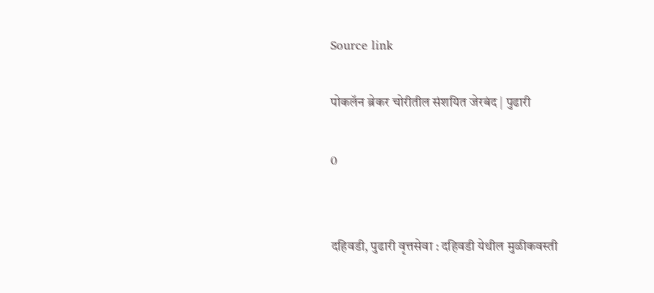Source link

पोकलॅन ब्रेकर चोरीतील संशयित जेरबंद | पुढारी

0


दहिवडी, पुढारी वृत्तसेवा : दहिवडी येथील मुळीकवस्ती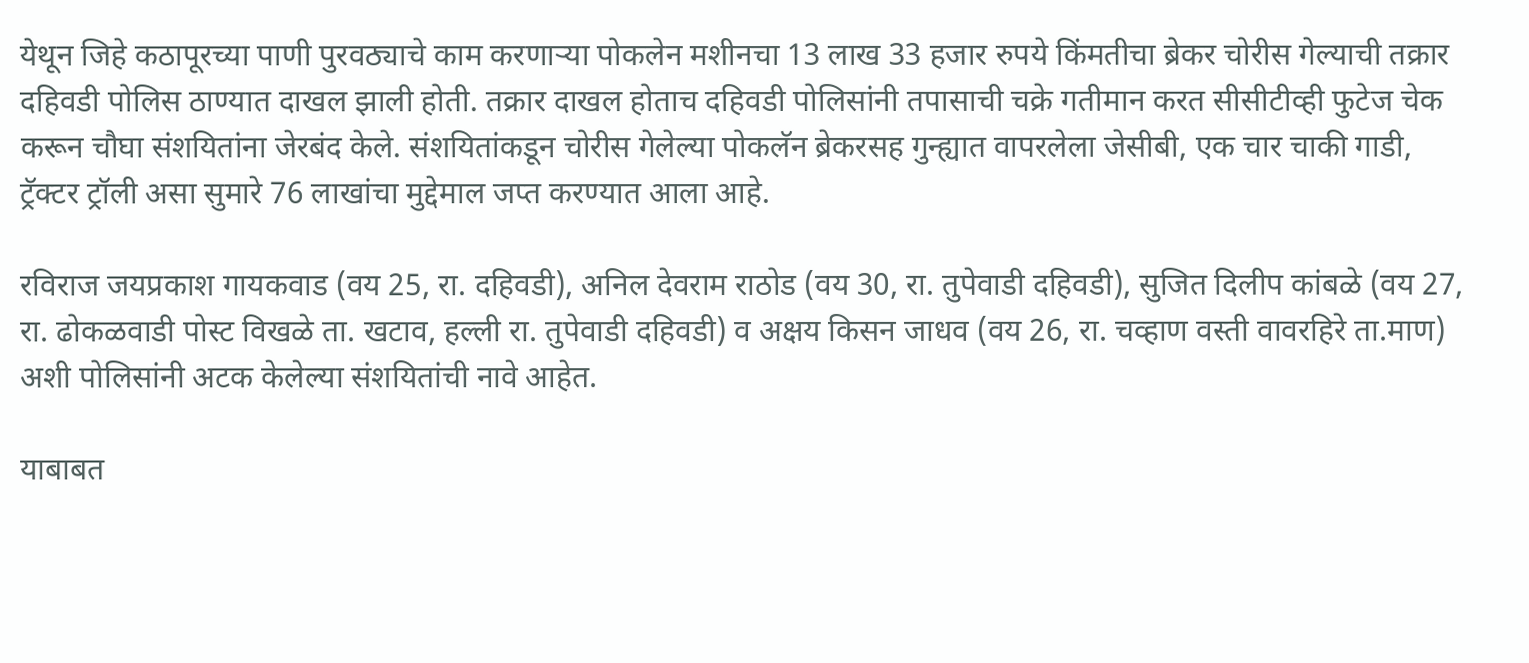येथून जिहे कठापूरच्या पाणी पुरवठ्याचे काम करणार्‍या पोकलेन मशीनचा 13 लाख 33 हजार रुपये किंमतीचा ब्रेकर चोरीस गेल्याची तक्रार दहिवडी पोलिस ठाण्यात दाखल झाली होती. तक्रार दाखल होताच दहिवडी पोलिसांनी तपासाची चक्रे गतीमान करत सीसीटीव्ही फुटेज चेक करून चौघा संशयितांना जेरबंद केले. संशयितांकडून चोरीस गेलेल्या पोकलॅन ब्रेकरसह गुन्ह्यात वापरलेला जेसीबी, एक चार चाकी गाडी, ट्रॅक्टर ट्रॉली असा सुमारे 76 लाखांचा मुद्देमाल जप्त करण्यात आला आहे.

रविराज जयप्रकाश गायकवाड (वय 25, रा. दहिवडी), अनिल देवराम राठोड (वय 30, रा. तुपेवाडी दहिवडी), सुजित दिलीप कांबळे (वय 27, रा. ढोकळवाडी पोस्ट विखळे ता. खटाव, हल्ली रा. तुपेवाडी दहिवडी) व अक्षय किसन जाधव (वय 26, रा. चव्हाण वस्ती वावरहिरे ता.माण) अशी पोलिसांनी अटक केलेल्या संशयितांची नावे आहेत.

याबाबत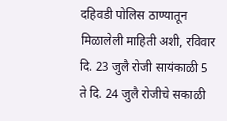दहिवडी पोलिस ठाण्यातून मिळालेली माहिती अशी, रविवार दि. 23 जुलै रोजी सायंकाळी 5 ते दि. 24 जुलै रोजीचे सकाळी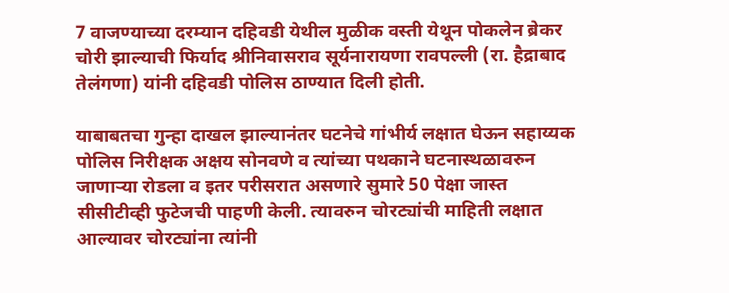7 वाजण्याच्या दरम्यान दहिवडी येथील मुळीक वस्ती येथून पोकलेन ब्रेकर चोरी झाल्याची फिर्याद श्रीनिवासराव सूर्यनारायणा रावपल्ली (रा. हैद्राबाद तेलंगणा) यांनी दहिवडी पोलिस ठाण्यात दिली होती.

याबाबतचा गुन्हा दाखल झाल्यानंतर घटनेचे गांभीर्य लक्षात घेऊन सहाय्यक पोलिस निरीक्षक अक्षय सोनवणे व त्यांच्या पथकाने घटनास्थळावरुन जाणार्‍या रोडला व इतर परीसरात असणारे सुमारे 50 पेक्षा जास्त सीसीटीव्ही फुटेजची पाहणी केली. त्यावरुन चोरट्यांची माहिती लक्षात आल्यावर चोरट्यांना त्यांनी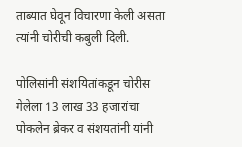ताब्यात घेवून विचारणा केली असता त्यांनी चोरीची कबुली दिली.

पोलिसांनी संशयितांकडून चोरीस गेलेला 13 लाख 33 हजारांचा पोकलेन ब्रेकर व संशयतांनी यांनी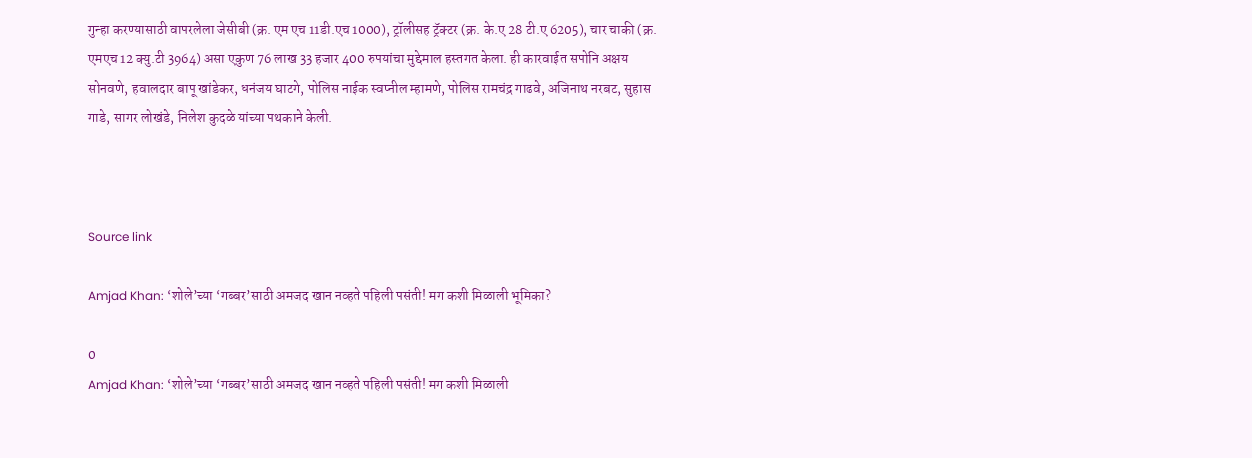गुन्हा करण्यासाठी वापरलेला जेसीबी (क्र. एम एच 11डी.एच 1000), ट्रॉलीसह ट्रॅक्टर (क्र. के.ए 28 टी.ए 6205), चार चाकी (क्र. एमएच 12 क्यु.टी 3964) असा एकुण 76 लाख 33 हजार 400 रुपयांचा मुद्देमाल हस्तगत केला. ही कारवाईत सपोनि अक्षय सोनवणे, हवालदार बापू खांडेकर, धनंजय घाटगे, पोलिस नाईक स्वप्नील म्हामणे, पोलिस रामचंद्र गाढवे, अजिनाथ नरबट, सुहास गाडे, सागर लोखंडे, निलेश कुदळे यांच्या पथकाने केली.



Source link

Amjad Khan: ‘शोले’च्या ‘गब्बर’साठी अमजद खान नव्हते पहिली पसंती! मग कशी मिळाली भूमिका?

0
Amjad Khan: ‘शोले’च्या ‘गब्बर’साठी अमजद खान नव्हते पहिली पसंती! मग कशी मिळाली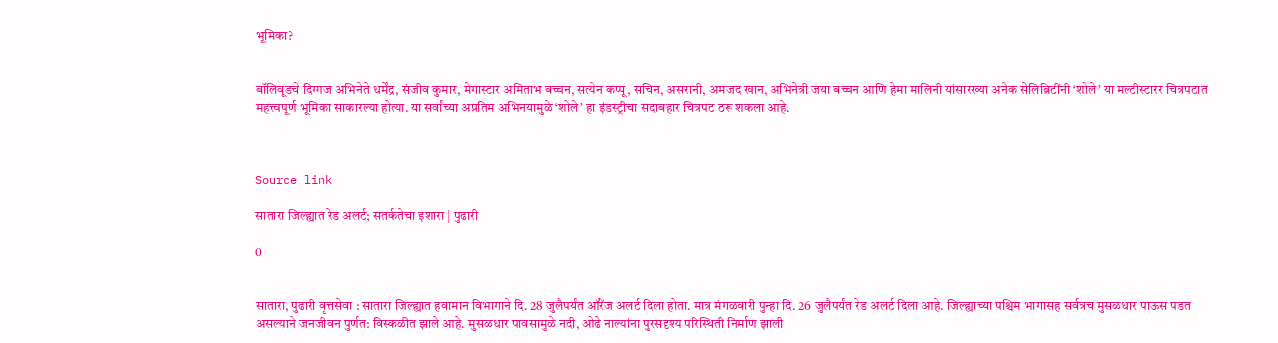भूमिका?


बॉलिवूडचे दिग्गज अभिनेते धर्मेंद्र, संजीव कुमार, मेगास्टार अमिताभ बच्चन, सत्येन कप्पू, सचिन, असरानी, अमजद खान, अभिनेत्री जया बच्चन आणि हेमा मालिनी यांसारख्या अनेक सेलिब्रिटींनी ‘शोले’ या मल्टीस्टारर चित्रपटात महत्त्वपूर्ण भूमिका साकारल्या होत्या. या सर्वांच्या अप्रतिम अभिनयामुळे ‘शोले’ हा इंडस्ट्रीचा सदाबहार चित्रपट ठरू शकला आहे.



Source link

सातारा जिल्ह्यात रेड अलर्ट; सतर्कतेचा इशारा | पुढारी

0


सातारा, पुढारी वृत्तसेवा : सातारा जिल्ह्यात हवामान विभागाने दि. 28 जुलैपर्यंत ऑरेंज अलर्ट दिला होता. मात्र मंगळवारी पुन्हा दि. 26 जुलैपर्यंत रेड अलर्ट दिला आहे. जिल्ह्याच्या पश्चिम भागासह सर्वत्रच मुसळधार पाऊस पडत असल्याने जनजीवन पुर्णत: विस्कळीत झाले आहे. मुसळधार पावसामुळे नदी, ओढे नाल्यांना पुरसदृश्य परिस्थिती निर्माण झाली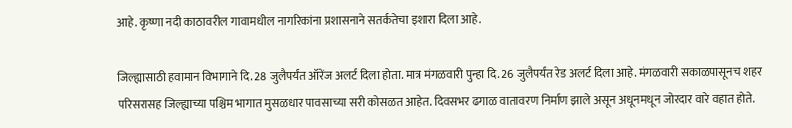आहे. कृष्णा नदी काठावरील गावामधील नागरिकांना प्रशासनाने सतर्कतेचा इशारा दिला आहे.

जिल्ह्यासाठी हवामान विभागाने दि. 28 जुलैपर्यंत ऑरेंज अलर्ट दिला होता. मात्र मंगळवारी पुन्हा दि. 26 जुलैपर्यंत रेड अलर्ट दिला आहे. मंगळवारी सकाळपासूनच शहर परिसरासह जिल्ह्याच्या पश्चिम भागात मुसळधार पावसाच्या सरी कोसळत आहेत. दिवसभर ढगाळ वातावरण निर्माण झाले असून अधूनमधून जोरदार वारे वहात होते.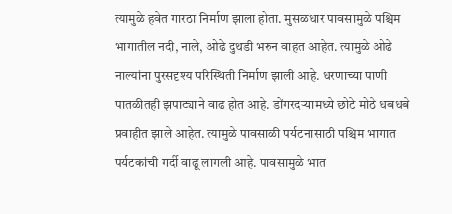त्यामुळे हवेत गारठा निर्माण झाला होता. मुसळधार पावसामुळे पश्चिम भागातील नदी, नाले, ओढे दुथडी भरुन वाहत आहेत. त्यामुळे ओढे नाल्यांना पुरसदृश्य परिस्थिती निर्माण झाली आहे. धरणाच्या पाणी पातळीतही झपाट्याने वाढ होत आहे. डोंगरदर्‍यामध्ये छोटे मोठे धबधबे प्रवाहीत झाले आहेत. त्यामुळे पावसाळी पर्यटनासाठी पश्चिम भागात पर्यटकांची गर्दी वाढू लागली आहे. पावसामुळे भात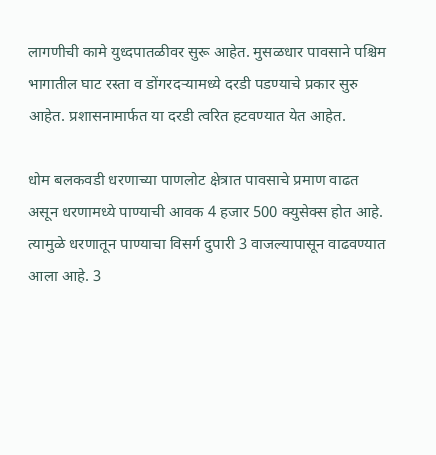लागणीची कामे युध्दपातळीवर सुरू आहेत. मुसळधार पावसाने पश्चिम भागातील घाट रस्ता व डोंगरदर्‍यामध्ये दरडी पडण्याचे प्रकार सुरु आहेत. प्रशासनामार्फत या दरडी त्वरित हटवण्यात येत आहेत.

धोम बलकवडी धरणाच्या पाणलोट क्षेत्रात पावसाचे प्रमाण वाढत असून धरणामध्ये पाण्याची आवक 4 हजार 500 क्युसेक्स होत आहे. त्यामुळे धरणातून पाण्याचा विसर्ग दुपारी 3 वाजल्यापासून वाढवण्यात आला आहे. 3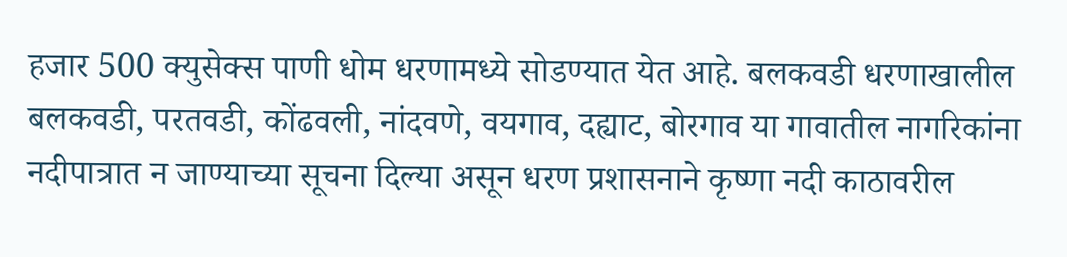हजार 500 क्युसेक्स पाणी धोम धरणामध्ये सोडण्यात येत आहे. बलकवडी धरणाखालील बलकवडी, परतवडी, कोंढवली, नांदवणे, वयगाव, दह्याट, बोरगाव या गावातील नागरिकांना नदीपात्रात न जाण्याच्या सूचना दिल्या असून धरण प्रशासनाने कृष्णा नदी काठावरील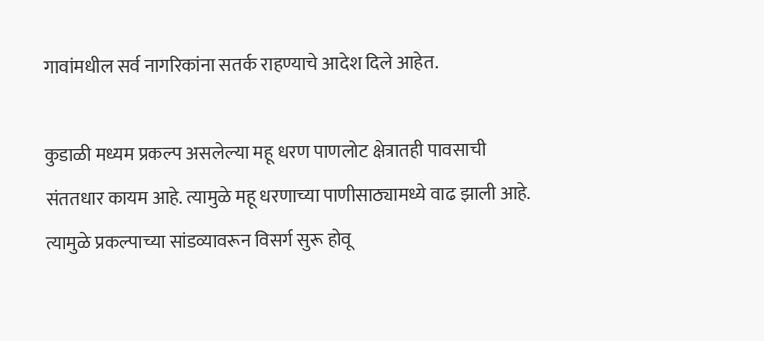गावांमधील सर्व नागरिकांना सतर्क राहण्याचे आदेश दिले आहेत.

कुडाळी मध्यम प्रकल्प असलेल्या महू धरण पाणलोट क्षेत्रातही पावसाची संततधार कायम आहे. त्यामुळे महू धरणाच्या पाणीसाठ्यामध्ये वाढ झाली आहे. त्यामुळे प्रकल्पाच्या सांडव्यावरून विसर्ग सुरू होवू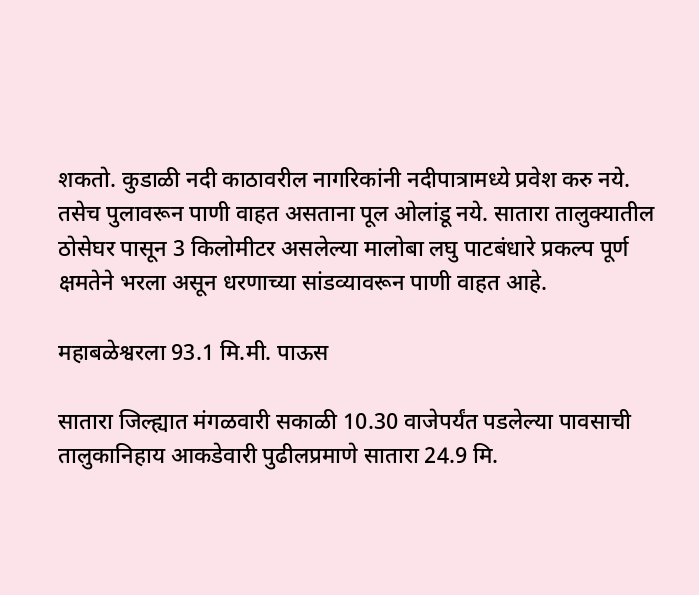शकतो. कुडाळी नदी काठावरील नागरिकांनी नदीपात्रामध्ये प्रवेश करु नये. तसेच पुलावरून पाणी वाहत असताना पूल ओलांडू नये. सातारा तालुक्यातील ठोसेघर पासून 3 किलोमीटर असलेल्या मालोबा लघु पाटबंधारे प्रकल्प पूर्ण क्षमतेने भरला असून धरणाच्या सांडव्यावरून पाणी वाहत आहे.

महाबळेश्वरला 93.1 मि.मी. पाऊस

सातारा जिल्ह्यात मंगळवारी सकाळी 10.30 वाजेपर्यंत पडलेल्या पावसाची तालुकानिहाय आकडेवारी पुढीलप्रमाणे सातारा 24.9 मि.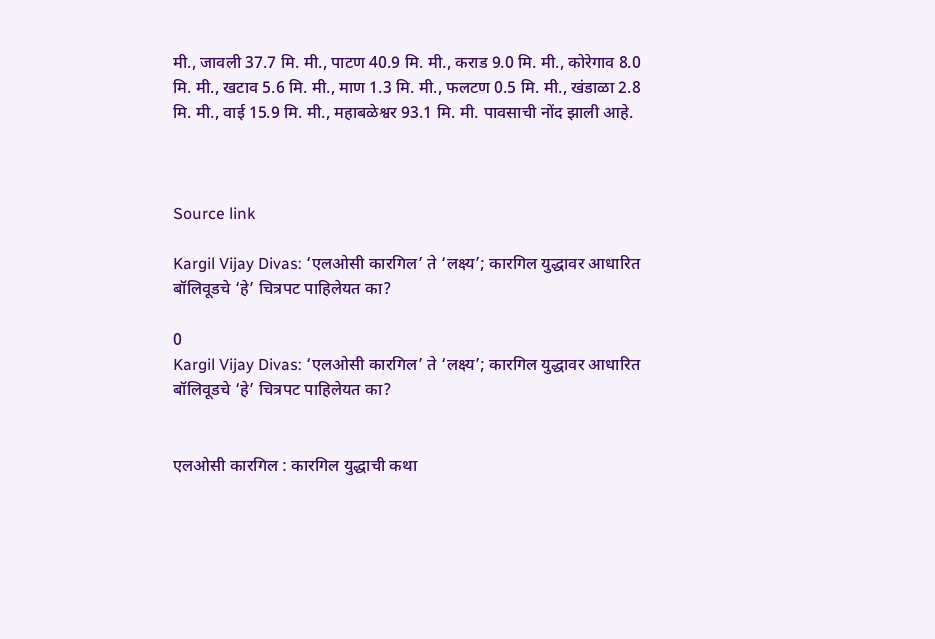मी., जावली 37.7 मि. मी., पाटण 40.9 मि. मी., कराड 9.0 मि. मी., कोरेगाव 8.0 मि. मी., खटाव 5.6 मि. मी., माण 1.3 मि. मी., फलटण 0.5 मि. मी., खंडाळा 2.8 मि. मी., वाई 15.9 मि. मी., महाबळेश्वर 93.1 मि. मी. पावसाची नोंद झाली आहे.



Source link

Kargil Vijay Divas: ‘एलओसी कारगिल’ ते ‘लक्ष्य’; कारगिल युद्धावर आधारित बॉलिवूडचे ‘हे’ चित्रपट पाहिलेयत का?

0
Kargil Vijay Divas: ‘एलओसी कारगिल’ ते ‘लक्ष्य’; कारगिल युद्धावर आधारित बॉलिवूडचे ‘हे’ चित्रपट पाहिलेयत का?


एलओसी कारगिल : कारगिल युद्धाची कथा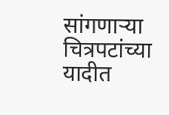सांगणाऱ्या चित्रपटांच्या यादीत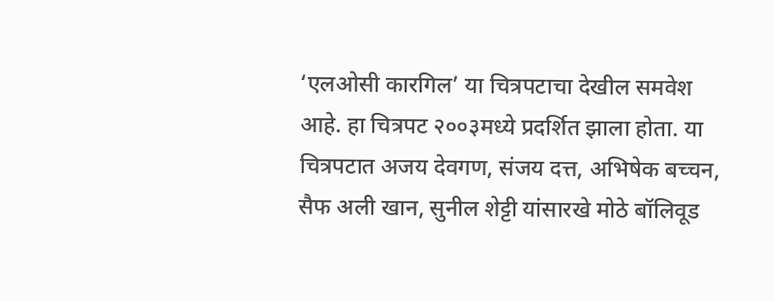‘एलओसी कारगिल’ या चित्रपटाचा देखील समवेश आहे. हा चित्रपट २००३मध्ये प्रदर्शित झाला होता. या चित्रपटात अजय देवगण, संजय दत्त, अभिषेक बच्चन, सैफ अली खान, सुनील शेट्टी यांसारखे मोठे बॉलिवूड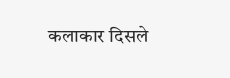कलाकार दिसले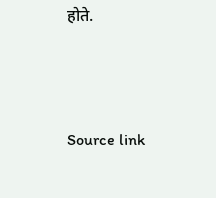होते.



Source link